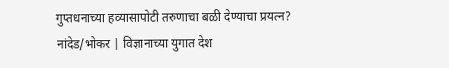गुप्तधनाच्या हव्यासापोटी तरुणाचा बळी देण्याचा प्रयत्न?
नांदेड/भोकर | विज्ञानाच्या युगात देश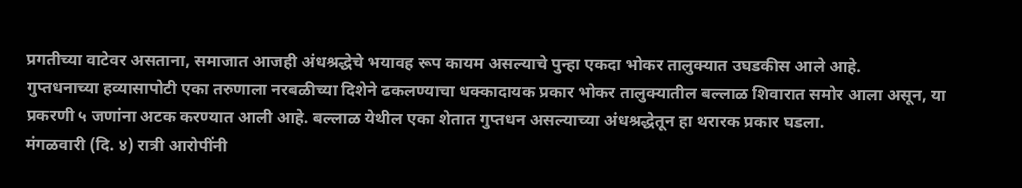प्रगतीच्या वाटेवर असताना, समाजात आजही अंधश्रद्धेचे भयावह रूप कायम असल्याचे पुन्हा एकदा भोकर तालुक्यात उघडकीस आले आहे.
गुप्तधनाच्या हव्यासापोटी एका तरुणाला नरबळीच्या दिशेने ढकलण्याचा धक्कादायक प्रकार भोकर तालुक्यातील बल्लाळ शिवारात समोर आला असून, या प्रकरणी ५ जणांना अटक करण्यात आली आहे. बल्लाळ येथील एका शेतात गुप्तधन असल्याच्या अंधश्रद्धेतून हा थरारक प्रकार घडला.
मंगळवारी (दि. ४) रात्री आरोपींनी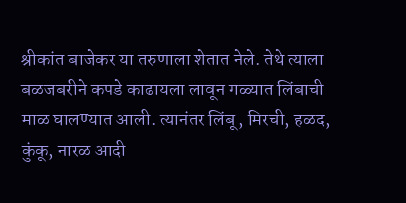श्रीकांत बाजेकर या तरुणाला शेतात नेले. तेथे त्याला बळजबरीने कपडे काढायला लावून गळ्यात लिंबाची माळ घालण्यात आली. त्यानंतर लिंबू, मिरची, हळद, कुंकू, नारळ आदी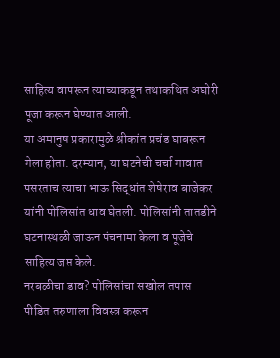साहित्य वापरून त्याच्याकडून तथाकथित अघोरी पूजा करून घेण्यात आली.
या अमानुष प्रकारामुळे श्रीकांत प्रचंड घाबरून गेला होता. दरम्यान, या घटनेची चर्चा गावात पसरताच त्याचा भाऊ सिद्धांत शेषेराव बाजेकर यांनी पोलिसांत धाव घेतली. पोलिसांनी तातडीने घटनास्थळी जाऊन पंचनामा केला व पूजेचे साहित्य जप्त केले.
नरबळीचा डाव? पोलिसांचा सखोल तपास
पीडित तरुणाला विवस्त्र करून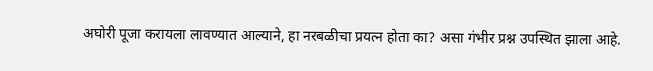अघोरी पूजा करायला लावण्यात आल्याने, हा नरबळीचा प्रयत्न होता का? असा गंभीर प्रश्न उपस्थित झाला आहे.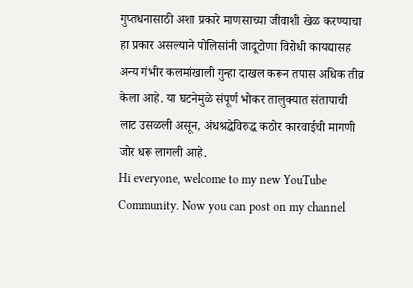गुप्तधनासाठी अशा प्रकारे माणसाच्या जीवाशी खेळ करण्याचा हा प्रकार असल्याने पोलिसांनी जादूटोणा विरोधी कायद्यासह अन्य गंभीर कलमांखाली गुन्हा दाखल करून तपास अधिक तीव्र केला आहे. या घटनेमुळे संपूर्ण भोकर तालुक्यात संतापाची लाट उसळली असून, अंधश्रद्धेविरुद्ध कठोर कारवाईची मागणी जोर धरू लागली आहे.
Hi everyone, welcome to my new YouTube Community. Now you can post on my channel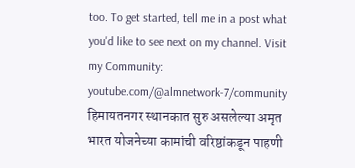too. To get started, tell me in a post what you'd like to see next on my channel. Visit my Community: youtube.com/@almnetwork-7/community
हिमायतनगर स्थानकात सुरु असलेल्या अमृत भारत योजनेच्या कामांची वरिष्ठांकडून पाहणी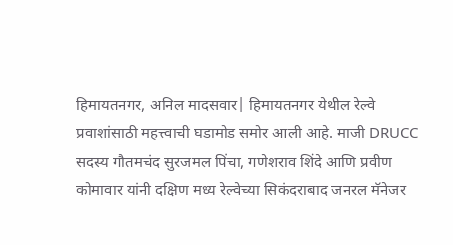हिमायतनगर, अनिल मादसवार| हिमायतनगर येथील रेल्वे प्रवाशांसाठी महत्त्वाची घडामोड समोर आली आहे. माजी DRUCC सदस्य गौतमचंद सुरजमल पिंचा, गणेशराव शिंदे आणि प्रवीण कोमावार यांनी दक्षिण मध्य रेल्वेच्या सिकंदराबाद जनरल मॅनेजर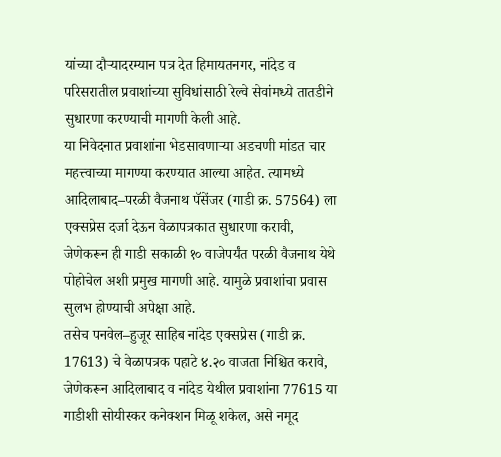यांच्या दौऱ्यादरम्यान पत्र देत हिमायतनगर, नांदेड व परिसरातील प्रवाशांच्या सुविधांसाठी रेल्वे सेवांमध्ये तातडीने सुधारणा करण्याची मागणी केली आहे.
या निवेदनात प्रवाशांना भेडसावणाऱ्या अडचणी मांडत चार महत्त्वाच्या मागण्या करण्यात आल्या आहेत. त्यामध्ये आदिलाबाद–परळी वैजनाथ पॅसेंजर (गाडी क्र. 57564) ला एक्सप्रेस दर्जा देऊन वेळापत्रकात सुधारणा करावी, जेणेकरून ही गाडी सकाळी १० वाजेपर्यंत परळी वैजनाथ येथे पोहोचेल अशी प्रमुख मागणी आहे. यामुळे प्रवाशांचा प्रवास सुलभ होण्याची अपेक्षा आहे.
तसेच पनवेल–हुजूर साहिब नांदेड एक्सप्रेस (गाडी क्र. 17613) चे वेळापत्रक पहाटे ४.२० वाजता निश्चित करावे, जेणेकरून आदिलाबाद व नांदेड येथील प्रवाशांना 77615 या गाडीशी सोयीस्कर कनेक्शन मिळू शकेल, असे नमूद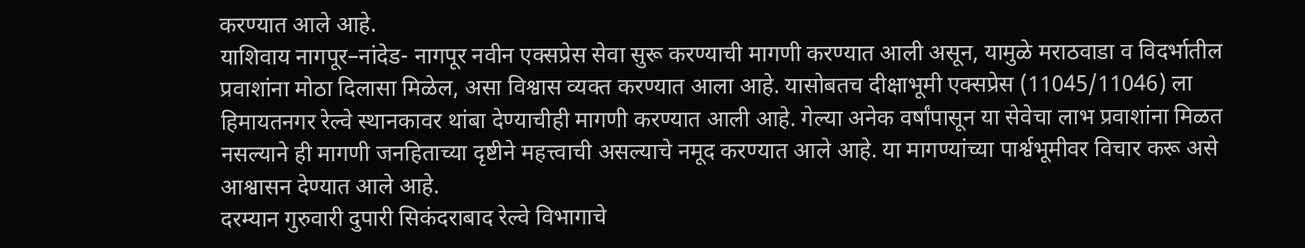करण्यात आले आहे.
याशिवाय नागपूर–नांदेड- नागपूर नवीन एक्सप्रेस सेवा सुरू करण्याची मागणी करण्यात आली असून, यामुळे मराठवाडा व विदर्भातील प्रवाशांना मोठा दिलासा मिळेल, असा विश्वास व्यक्त करण्यात आला आहे. यासोबतच दीक्षाभूमी एक्सप्रेस (11045/11046) ला हिमायतनगर रेल्वे स्थानकावर थांबा देण्याचीही मागणी करण्यात आली आहे. गेल्या अनेक वर्षांपासून या सेवेचा लाभ प्रवाशांना मिळत नसल्याने ही मागणी जनहिताच्या दृष्टीने महत्त्वाची असल्याचे नमूद करण्यात आले आहे. या मागण्यांच्या पार्श्वभूमीवर विचार करू असे आश्वासन देण्यात आले आहे.
दरम्यान गुरुवारी दुपारी सिकंदराबाद रेल्वे विभागाचे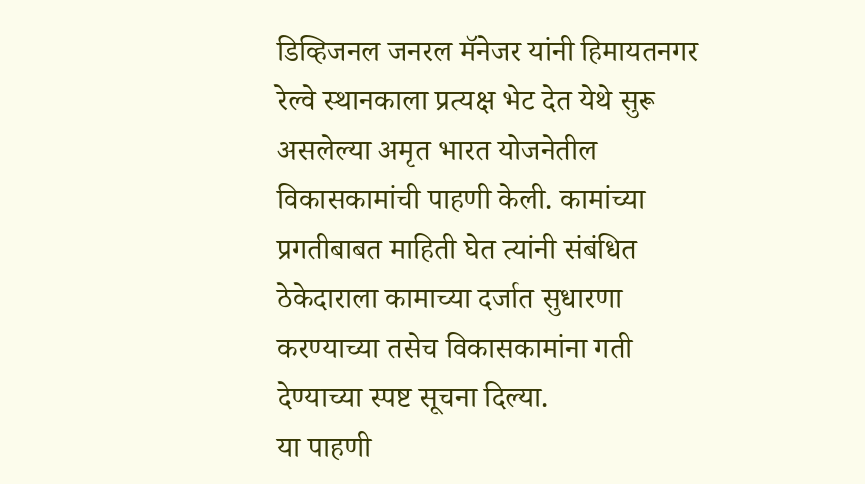डिव्हिजनल जनरल मॅनेजर यांनी हिमायतनगर रेल्वे स्थानकाला प्रत्यक्ष भेट देत येथे सुरू असलेल्या अमृत भारत योजनेतील विकासकामांची पाहणी केली. कामांच्या प्रगतीबाबत माहिती घेत त्यांनी संबंधित ठेकेदाराला कामाच्या दर्जात सुधारणा करण्याच्या तसेच विकासकामांना गती देण्याच्या स्पष्ट सूचना दिल्या.
या पाहणी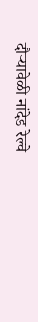दौऱ्यावेळी नांदेड रेल्वे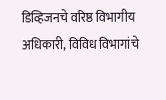डिव्हिजनचे वरिष्ठ विभागीय अधिकारी, विविध विभागांचे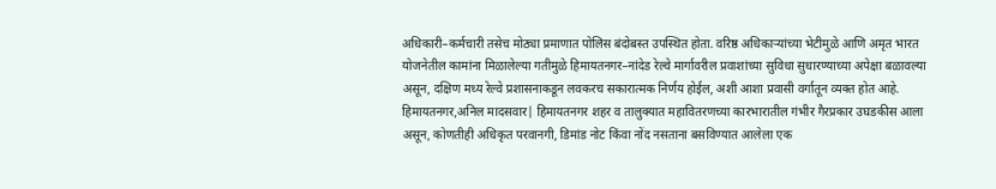अधिकारी–कर्मचारी तसेच मोठ्या प्रमाणात पोलिस बंदोबस्त उपस्थित होता. वरिष्ठ अधिकाऱ्यांच्या भेटीमुळे आणि अमृत भारत योजनेतील कामांना मिळालेल्या गतीमुळे हिमायतनगर–नांदेड रेल्वे मार्गावरील प्रवाशांच्या सुविधा सुधारण्याच्या अपेक्षा बळावल्या असून, दक्षिण मध्य रेल्वे प्रशासनाकडून लवकरच सकारात्मक निर्णय होईल, अशी आशा प्रवासी वर्गातून व्यक्त होत आहे.
हिमायतनगर,अनिल मादसवार| हिमायतनगर शहर व तालुक्यात महावितरणच्या कारभारातील गंभीर गैरप्रकार उघडकीस आला असून, कोणतीही अधिकृत परवानगी, डिमांड नोट किंवा नोंद नसताना बसविण्यात आलेला एक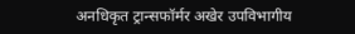अनधिकृत ट्रान्सफॉर्मर अखेर उपविभागीय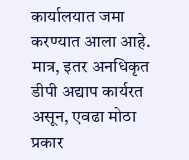कार्यालयात जमा करण्यात आला आहे. मात्र, इतर अनधिकृत डीपी अद्याप कार्यरत असून, एवढा मोठा प्रकार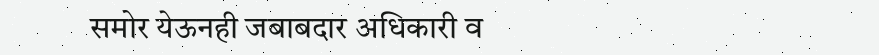समोर येऊनही जबाबदार अधिकारी व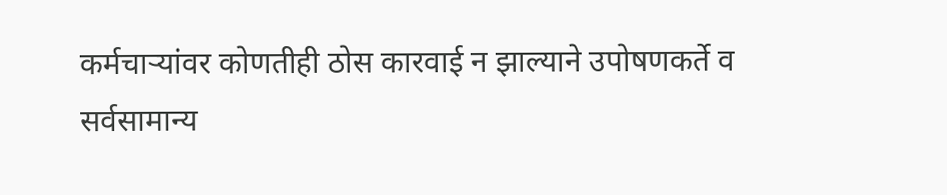कर्मचाऱ्यांवर कोणतीही ठोस कारवाई न झाल्याने उपोषणकर्ते व सर्वसामान्य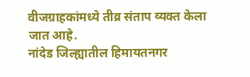वीजग्राहकांमध्ये तीव्र संताप व्यक्त केला जात आहे.
नांदेड जिल्ह्यातील हिमायतनगर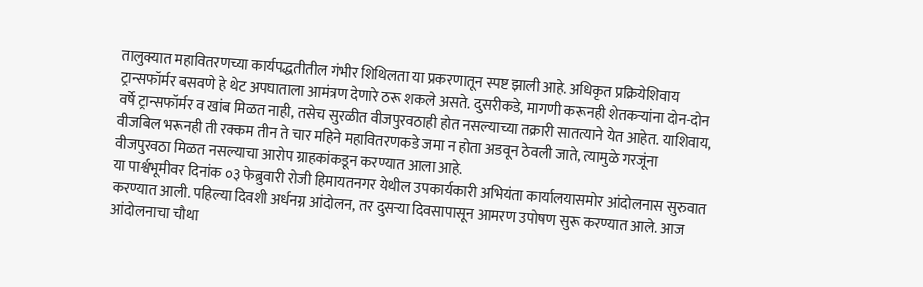तालुक्यात महावितरणच्या कार्यपद्धतीतील गंभीर शिथिलता या प्रकरणातून स्पष्ट झाली आहे. अधिकृत प्रक्रियेशिवाय ट्रान्सफॉर्मर बसवणे हे थेट अपघाताला आमंत्रण देणारे ठरू शकले असते. दुसरीकडे, मागणी करूनही शेतकऱ्यांना दोन-दोन वर्षे ट्रान्सफॉर्मर व खांब मिळत नाही, तसेच सुरळीत वीजपुरवठाही होत नसल्याच्या तक्रारी सातत्याने येत आहेत. याशिवाय, वीजबिल भरूनही ती रक्कम तीन ते चार महिने महावितरणकडे जमा न होता अडवून ठेवली जाते, त्यामुळे गरजूंना वीजपुरवठा मिळत नसल्याचा आरोप ग्राहकांकडून करण्यात आला आहे.
या पार्श्वभूमीवर दिनांक ०३ फेब्रुवारी रोजी हिमायतनगर येथील उपकार्यकारी अभियंता कार्यालयासमोर आंदोलनास सुरुवात करण्यात आली. पहिल्या दिवशी अर्धनग्न आंदोलन, तर दुसऱ्या दिवसापासून आमरण उपोषण सुरू करण्यात आले. आज आंदोलनाचा चौथा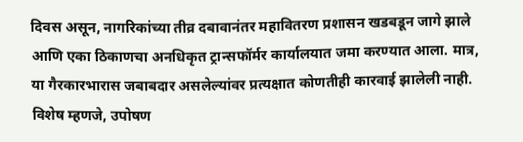दिवस असून, नागरिकांच्या तीव्र दबावानंतर महावितरण प्रशासन खडबडून जागे झाले आणि एका ठिकाणचा अनधिकृत ट्रान्सफॉर्मर कार्यालयात जमा करण्यात आला. मात्र, या गैरकारभारास जबाबदार असलेल्यांवर प्रत्यक्षात कोणतीही कारवाई झालेली नाही.
विशेष म्हणजे, उपोषण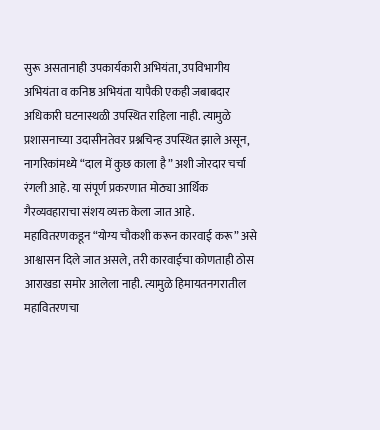सुरू असतानाही उपकार्यकारी अभियंता, उपविभागीय अभियंता व कनिष्ठ अभियंता यापैकी एकही जबाबदार अधिकारी घटनास्थळी उपस्थित राहिला नाही. त्यामुळे प्रशासनाच्या उदासीनतेवर प्रश्नचिन्ह उपस्थित झाले असून, नागरिकांमध्ये “दाल में कुछ काला है” अशी जोरदार चर्चा रंगली आहे. या संपूर्ण प्रकरणात मोठ्या आर्थिक गैरव्यवहाराचा संशय व्यक्त केला जात आहे.
महावितरणकडून “योग्य चौकशी करून कारवाई करू” असे आश्वासन दिले जात असले, तरी कारवाईचा कोणताही ठोस आराखडा समोर आलेला नाही. त्यामुळे हिमायतनगरातील महावितरणचा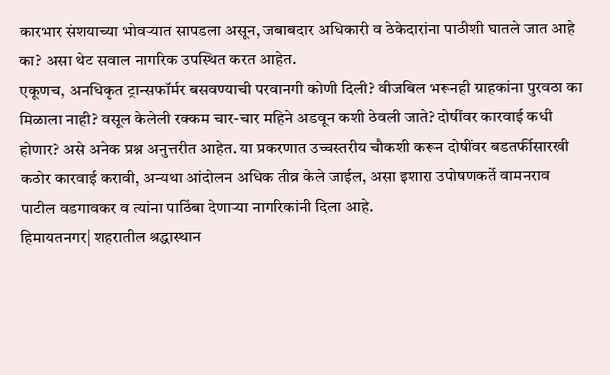कारभार संशयाच्या भोवऱ्यात सापडला असून, जबाबदार अधिकारी व ठेकेदारांना पाठीशी घातले जात आहे का? असा थेट सवाल नागरिक उपस्थित करत आहेत.
एकूणच, अनधिकृत ट्रान्सफॉर्मर बसवण्याची परवानगी कोणी दिली? वीजबिल भरूनही ग्राहकांना पुरवठा का मिळाला नाही? वसूल केलेली रक्कम चार-चार महिने अडवून कशी ठेवली जाते? दोषींवर कारवाई कधी होणार? असे अनेक प्रश्न अनुत्तरीत आहेत. या प्रकरणात उच्चस्तरीय चौकशी करून दोषींवर बडतर्फीसारखी कठोर कारवाई करावी, अन्यथा आंदोलन अधिक तीव्र केले जाईल, असा इशारा उपोषणकर्ते वामनराव पाटील वडगावकर व त्यांना पाठिंबा देणाऱ्या नागरिकांनी दिला आहे.
हिमायतनगर| शहरातील श्रद्धास्थान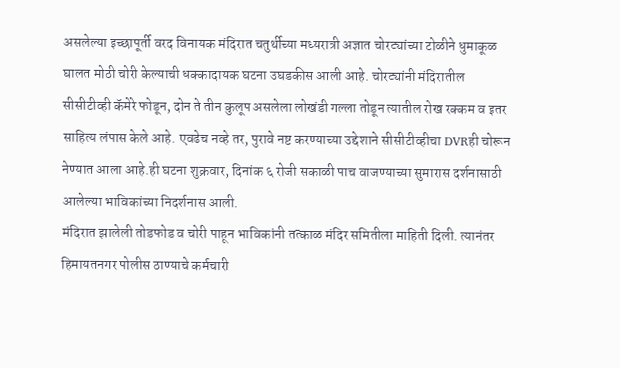असलेल्या इच्छापूर्ती वरद विनायक मंदिरात चतुर्थीच्या मध्यरात्री अज्ञात चोरट्यांच्या टोळीने धुमाकूळ घालत मोठी चोरी केल्याची धक्कादायक घटना उघडकीस आली आहे. चोरट्यांनी मंदिरातील सीसीटीव्ही कॅमेरे फोडून, दोन ते तीन कुलूप असलेला लोखंडी गल्ला तोडून त्यातील रोख रक्कम व इतर साहित्य लंपास केले आहे. एवढेच नव्हे तर, पुरावे नष्ट करण्याच्या उद्देशाने सीसीटीव्हीचा DVRही चोरून नेण्यात आला आहे.ही घटना शुक्रवार, दिनांक ६ रोजी सकाळी पाच वाजण्याच्या सुमारास दर्शनासाठी आलेल्या भाविकांच्या निदर्शनास आली.
मंदिरात झालेली तोडफोड व चोरी पाहून भाविकांनी तत्काळ मंदिर समितीला माहिती दिली. त्यानंतर हिमायतनगर पोलीस ठाण्याचे कर्मचारी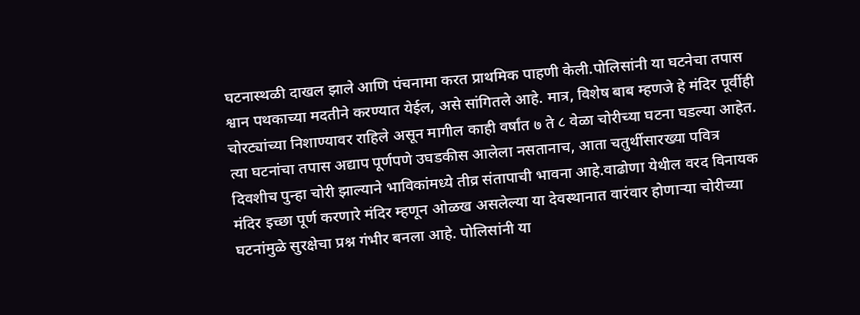घटनास्थळी दाखल झाले आणि पंचनामा करत प्राथमिक पाहणी केली.पोलिसांनी या घटनेचा तपास श्वान पथकाच्या मदतीने करण्यात येईल, असे सांगितले आहे. मात्र, विशेष बाब म्हणजे हे मंदिर पूर्वीही चोरट्यांच्या निशाण्यावर राहिले असून मागील काही वर्षांत ७ ते ८ वेळा चोरीच्या घटना घडल्या आहेत.
त्या घटनांचा तपास अद्याप पूर्णपणे उघडकीस आलेला नसतानाच, आता चतुर्थीसारख्या पवित्र दिवशीच पुन्हा चोरी झाल्याने भाविकांमध्ये तीव्र संतापाची भावना आहे.वाढोणा येथील वरद विनायक मंदिर इच्छा पूर्ण करणारे मंदिर म्हणून ओळख असलेल्या या देवस्थानात वारंवार होणाऱ्या चोरीच्या घटनांमुळे सुरक्षेचा प्रश्न गंभीर बनला आहे. पोलिसांनी या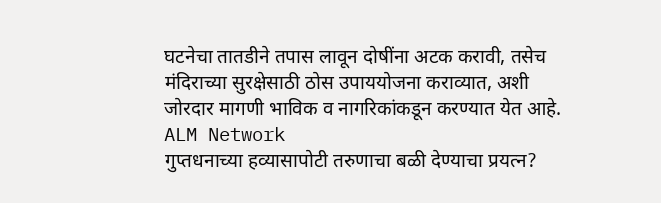घटनेचा तातडीने तपास लावून दोषींना अटक करावी, तसेच मंदिराच्या सुरक्षेसाठी ठोस उपाययोजना कराव्यात, अशी जोरदार मागणी भाविक व नागरिकांकडून करण्यात येत आहे.
ALM Network
गुप्तधनाच्या हव्यासापोटी तरुणाचा बळी देण्याचा प्रयत्न?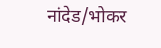नांदेड/भोकर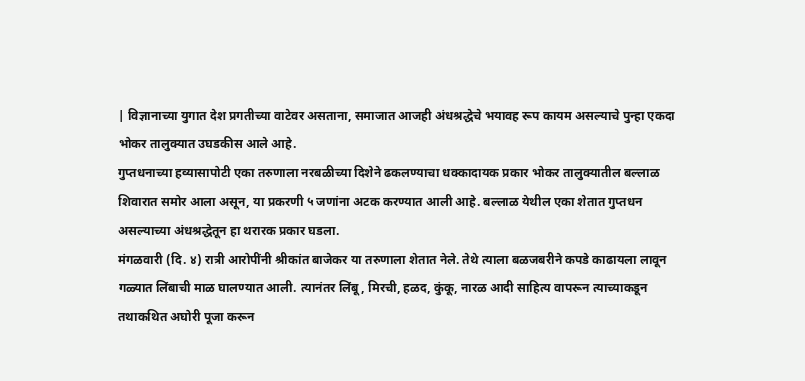| विज्ञानाच्या युगात देश प्रगतीच्या वाटेवर असताना, समाजात आजही अंधश्रद्धेचे भयावह रूप कायम असल्याचे पुन्हा एकदा भोकर तालुक्यात उघडकीस आले आहे.
गुप्तधनाच्या हव्यासापोटी एका तरुणाला नरबळीच्या दिशेने ढकलण्याचा धक्कादायक प्रकार भोकर तालुक्यातील बल्लाळ शिवारात समोर आला असून, या प्रकरणी ५ जणांना अटक करण्यात आली आहे. बल्लाळ येथील एका शेतात गुप्तधन असल्याच्या अंधश्रद्धेतून हा थरारक प्रकार घडला.
मंगळवारी (दि. ४) रात्री आरोपींनी श्रीकांत बाजेकर या तरुणाला शेतात नेले. तेथे त्याला बळजबरीने कपडे काढायला लावून गळ्यात लिंबाची माळ घालण्यात आली. त्यानंतर लिंबू, मिरची, हळद, कुंकू, नारळ आदी साहित्य वापरून त्याच्याकडून तथाकथित अघोरी पूजा करून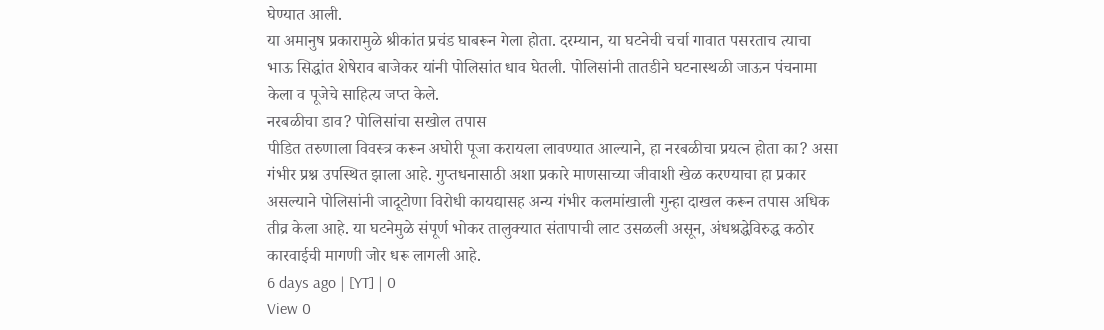घेण्यात आली.
या अमानुष प्रकारामुळे श्रीकांत प्रचंड घाबरून गेला होता. दरम्यान, या घटनेची चर्चा गावात पसरताच त्याचा भाऊ सिद्धांत शेषेराव बाजेकर यांनी पोलिसांत धाव घेतली. पोलिसांनी तातडीने घटनास्थळी जाऊन पंचनामा केला व पूजेचे साहित्य जप्त केले.
नरबळीचा डाव? पोलिसांचा सखोल तपास
पीडित तरुणाला विवस्त्र करून अघोरी पूजा करायला लावण्यात आल्याने, हा नरबळीचा प्रयत्न होता का? असा गंभीर प्रश्न उपस्थित झाला आहे. गुप्तधनासाठी अशा प्रकारे माणसाच्या जीवाशी खेळ करण्याचा हा प्रकार असल्याने पोलिसांनी जादूटोणा विरोधी कायद्यासह अन्य गंभीर कलमांखाली गुन्हा दाखल करून तपास अधिक तीव्र केला आहे. या घटनेमुळे संपूर्ण भोकर तालुक्यात संतापाची लाट उसळली असून, अंधश्रद्धेविरुद्ध कठोर कारवाईची मागणी जोर धरू लागली आहे.
6 days ago | [YT] | 0
View 0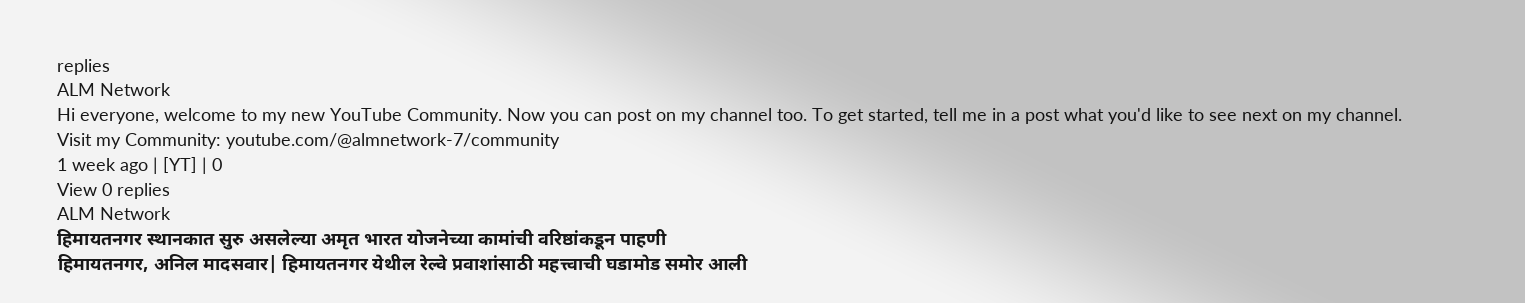replies
ALM Network
Hi everyone, welcome to my new YouTube Community. Now you can post on my channel too. To get started, tell me in a post what you'd like to see next on my channel.
Visit my Community: youtube.com/@almnetwork-7/community
1 week ago | [YT] | 0
View 0 replies
ALM Network
हिमायतनगर स्थानकात सुरु असलेल्या अमृत भारत योजनेच्या कामांची वरिष्ठांकडून पाहणी
हिमायतनगर, अनिल मादसवार| हिमायतनगर येथील रेल्वे प्रवाशांसाठी महत्त्वाची घडामोड समोर आली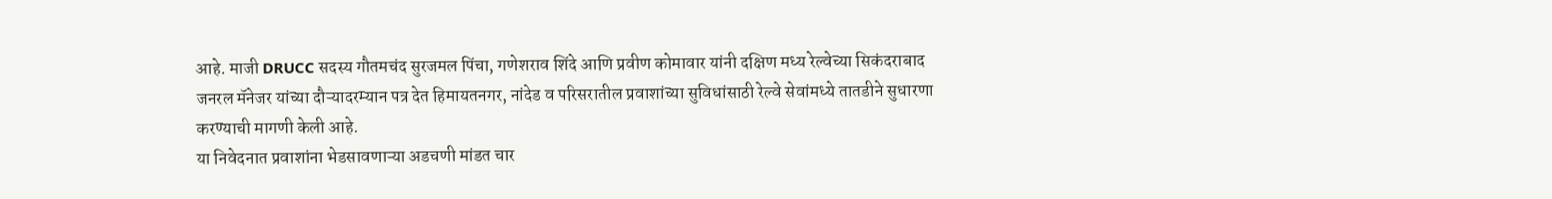आहे. माजी DRUCC सदस्य गौतमचंद सुरजमल पिंचा, गणेशराव शिंदे आणि प्रवीण कोमावार यांनी दक्षिण मध्य रेल्वेच्या सिकंदराबाद जनरल मॅनेजर यांच्या दौऱ्यादरम्यान पत्र देत हिमायतनगर, नांदेड व परिसरातील प्रवाशांच्या सुविधांसाठी रेल्वे सेवांमध्ये तातडीने सुधारणा करण्याची मागणी केली आहे.
या निवेदनात प्रवाशांना भेडसावणाऱ्या अडचणी मांडत चार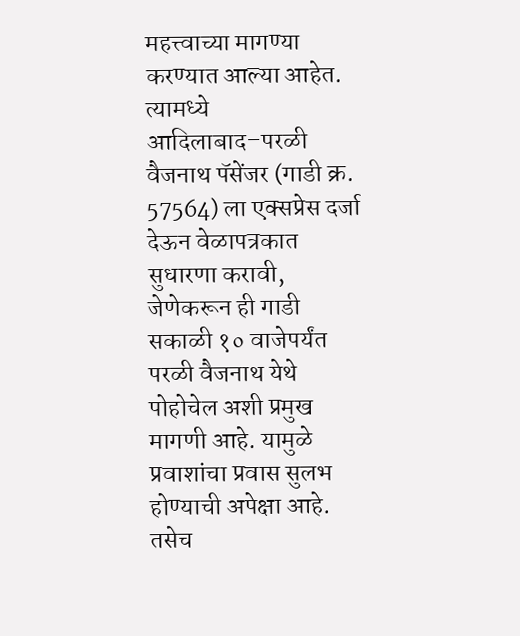महत्त्वाच्या मागण्या करण्यात आल्या आहेत. त्यामध्ये आदिलाबाद–परळी वैजनाथ पॅसेंजर (गाडी क्र. 57564) ला एक्सप्रेस दर्जा देऊन वेळापत्रकात सुधारणा करावी, जेणेकरून ही गाडी सकाळी १० वाजेपर्यंत परळी वैजनाथ येथे पोहोचेल अशी प्रमुख मागणी आहे. यामुळे प्रवाशांचा प्रवास सुलभ होण्याची अपेक्षा आहे.
तसेच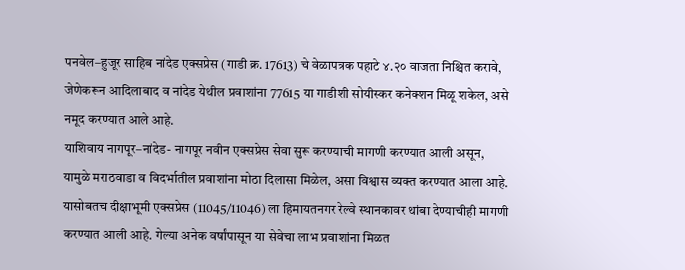पनवेल–हुजूर साहिब नांदेड एक्सप्रेस (गाडी क्र. 17613) चे वेळापत्रक पहाटे ४.२० वाजता निश्चित करावे, जेणेकरून आदिलाबाद व नांदेड येथील प्रवाशांना 77615 या गाडीशी सोयीस्कर कनेक्शन मिळू शकेल, असे नमूद करण्यात आले आहे.
याशिवाय नागपूर–नांदेड- नागपूर नवीन एक्सप्रेस सेवा सुरू करण्याची मागणी करण्यात आली असून, यामुळे मराठवाडा व विदर्भातील प्रवाशांना मोठा दिलासा मिळेल, असा विश्वास व्यक्त करण्यात आला आहे. यासोबतच दीक्षाभूमी एक्सप्रेस (11045/11046) ला हिमायतनगर रेल्वे स्थानकावर थांबा देण्याचीही मागणी करण्यात आली आहे. गेल्या अनेक वर्षांपासून या सेवेचा लाभ प्रवाशांना मिळत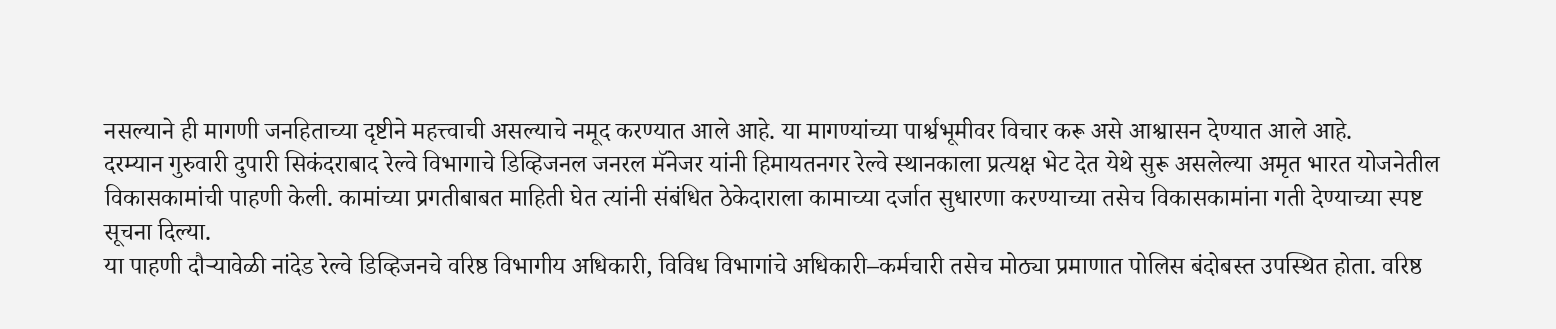नसल्याने ही मागणी जनहिताच्या दृष्टीने महत्त्वाची असल्याचे नमूद करण्यात आले आहे. या मागण्यांच्या पार्श्वभूमीवर विचार करू असे आश्वासन देण्यात आले आहे.
दरम्यान गुरुवारी दुपारी सिकंदराबाद रेल्वे विभागाचे डिव्हिजनल जनरल मॅनेजर यांनी हिमायतनगर रेल्वे स्थानकाला प्रत्यक्ष भेट देत येथे सुरू असलेल्या अमृत भारत योजनेतील विकासकामांची पाहणी केली. कामांच्या प्रगतीबाबत माहिती घेत त्यांनी संबंधित ठेकेदाराला कामाच्या दर्जात सुधारणा करण्याच्या तसेच विकासकामांना गती देण्याच्या स्पष्ट सूचना दिल्या.
या पाहणी दौऱ्यावेळी नांदेड रेल्वे डिव्हिजनचे वरिष्ठ विभागीय अधिकारी, विविध विभागांचे अधिकारी–कर्मचारी तसेच मोठ्या प्रमाणात पोलिस बंदोबस्त उपस्थित होता. वरिष्ठ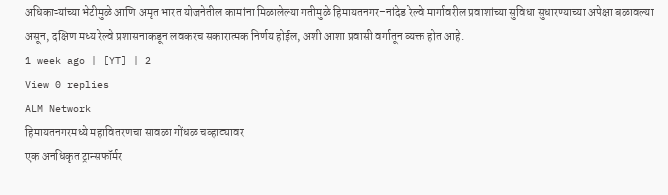अधिकाऱ्यांच्या भेटीमुळे आणि अमृत भारत योजनेतील कामांना मिळालेल्या गतीमुळे हिमायतनगर–नांदेड रेल्वे मार्गावरील प्रवाशांच्या सुविधा सुधारण्याच्या अपेक्षा बळावल्या असून, दक्षिण मध्य रेल्वे प्रशासनाकडून लवकरच सकारात्मक निर्णय होईल, अशी आशा प्रवासी वर्गातून व्यक्त होत आहे.
1 week ago | [YT] | 2
View 0 replies
ALM Network
हिमायतनगरमध्ये महावितरणचा सावळा गोंधळ चव्हाट्यावर
एक अनधिकृत ट्रान्सफॉर्मर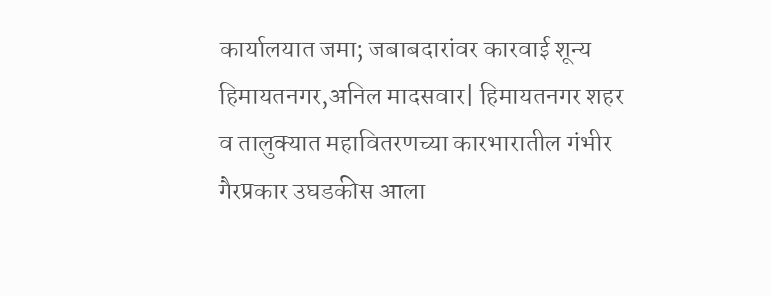कार्यालयात जमा; जबाबदारांवर कारवाई शून्य
हिमायतनगर,अनिल मादसवार| हिमायतनगर शहर व तालुक्यात महावितरणच्या कारभारातील गंभीर गैरप्रकार उघडकीस आला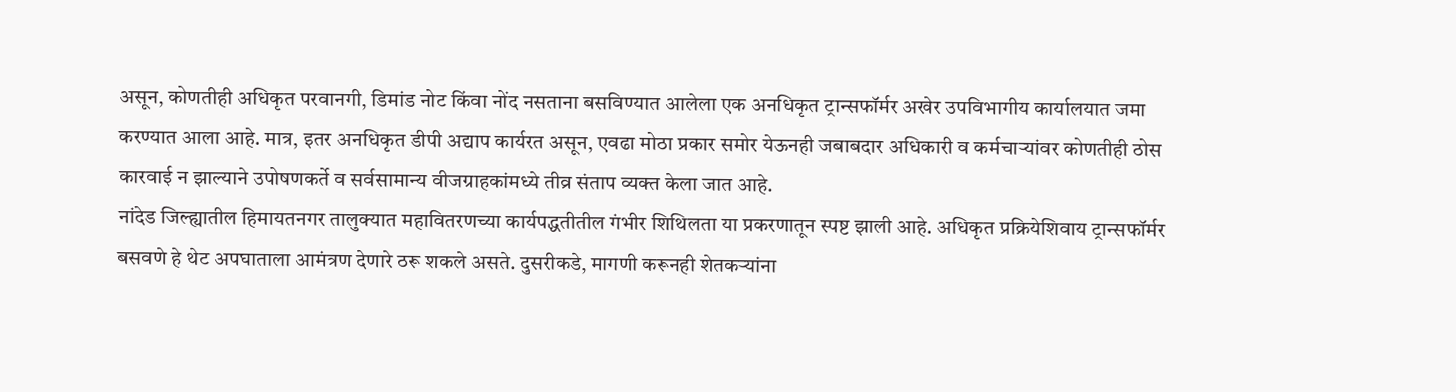असून, कोणतीही अधिकृत परवानगी, डिमांड नोट किंवा नोंद नसताना बसविण्यात आलेला एक अनधिकृत ट्रान्सफॉर्मर अखेर उपविभागीय कार्यालयात जमा करण्यात आला आहे. मात्र, इतर अनधिकृत डीपी अद्याप कार्यरत असून, एवढा मोठा प्रकार समोर येऊनही जबाबदार अधिकारी व कर्मचाऱ्यांवर कोणतीही ठोस कारवाई न झाल्याने उपोषणकर्ते व सर्वसामान्य वीजग्राहकांमध्ये तीव्र संताप व्यक्त केला जात आहे.
नांदेड जिल्ह्यातील हिमायतनगर तालुक्यात महावितरणच्या कार्यपद्धतीतील गंभीर शिथिलता या प्रकरणातून स्पष्ट झाली आहे. अधिकृत प्रक्रियेशिवाय ट्रान्सफॉर्मर बसवणे हे थेट अपघाताला आमंत्रण देणारे ठरू शकले असते. दुसरीकडे, मागणी करूनही शेतकऱ्यांना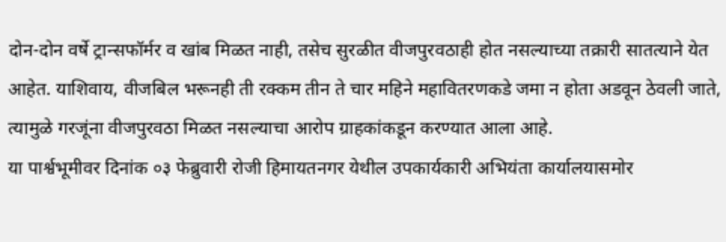दोन-दोन वर्षे ट्रान्सफॉर्मर व खांब मिळत नाही, तसेच सुरळीत वीजपुरवठाही होत नसल्याच्या तक्रारी सातत्याने येत आहेत. याशिवाय, वीजबिल भरूनही ती रक्कम तीन ते चार महिने महावितरणकडे जमा न होता अडवून ठेवली जाते, त्यामुळे गरजूंना वीजपुरवठा मिळत नसल्याचा आरोप ग्राहकांकडून करण्यात आला आहे.
या पार्श्वभूमीवर दिनांक ०३ फेब्रुवारी रोजी हिमायतनगर येथील उपकार्यकारी अभियंता कार्यालयासमोर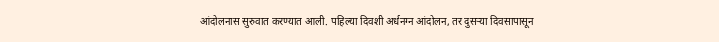आंदोलनास सुरुवात करण्यात आली. पहिल्या दिवशी अर्धनग्न आंदोलन, तर दुसऱ्या दिवसापासून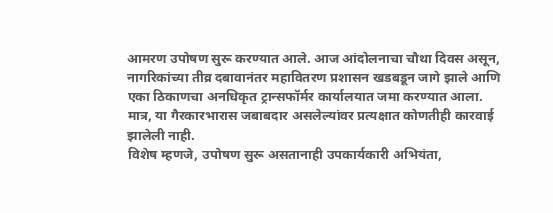आमरण उपोषण सुरू करण्यात आले. आज आंदोलनाचा चौथा दिवस असून, नागरिकांच्या तीव्र दबावानंतर महावितरण प्रशासन खडबडून जागे झाले आणि एका ठिकाणचा अनधिकृत ट्रान्सफॉर्मर कार्यालयात जमा करण्यात आला. मात्र, या गैरकारभारास जबाबदार असलेल्यांवर प्रत्यक्षात कोणतीही कारवाई झालेली नाही.
विशेष म्हणजे, उपोषण सुरू असतानाही उपकार्यकारी अभियंता,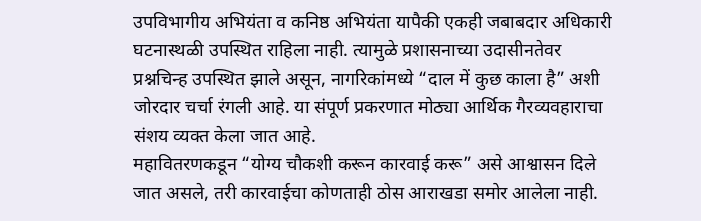उपविभागीय अभियंता व कनिष्ठ अभियंता यापैकी एकही जबाबदार अधिकारी घटनास्थळी उपस्थित राहिला नाही. त्यामुळे प्रशासनाच्या उदासीनतेवर प्रश्नचिन्ह उपस्थित झाले असून, नागरिकांमध्ये “दाल में कुछ काला है” अशी जोरदार चर्चा रंगली आहे. या संपूर्ण प्रकरणात मोठ्या आर्थिक गैरव्यवहाराचा संशय व्यक्त केला जात आहे.
महावितरणकडून “योग्य चौकशी करून कारवाई करू” असे आश्वासन दिले जात असले, तरी कारवाईचा कोणताही ठोस आराखडा समोर आलेला नाही.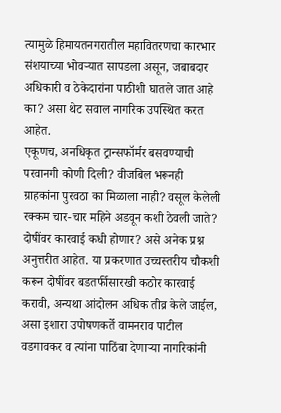त्यामुळे हिमायतनगरातील महावितरणचा कारभार संशयाच्या भोवऱ्यात सापडला असून, जबाबदार अधिकारी व ठेकेदारांना पाठीशी घातले जात आहे का? असा थेट सवाल नागरिक उपस्थित करत आहेत.
एकूणच, अनधिकृत ट्रान्सफॉर्मर बसवण्याची परवानगी कोणी दिली? वीजबिल भरूनही ग्राहकांना पुरवठा का मिळाला नाही? वसूल केलेली रक्कम चार-चार महिने अडवून कशी ठेवली जाते? दोषींवर कारवाई कधी होणार? असे अनेक प्रश्न अनुत्तरीत आहेत. या प्रकरणात उच्चस्तरीय चौकशी करून दोषींवर बडतर्फीसारखी कठोर कारवाई करावी, अन्यथा आंदोलन अधिक तीव्र केले जाईल, असा इशारा उपोषणकर्ते वामनराव पाटील वडगावकर व त्यांना पाठिंबा देणाऱ्या नागरिकांनी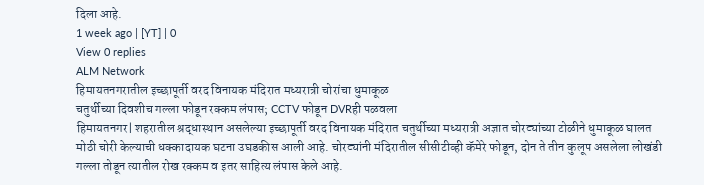दिला आहे.
1 week ago | [YT] | 0
View 0 replies
ALM Network
हिमायतनगरातील इच्छापूर्ती वरद विनायक मंदिरात मध्यरात्री चोरांचा धुमाकूळ
चतुर्थीच्या दिवशीच गल्ला फोडून रक्कम लंपास; CCTV फोडून DVRही पळवला
हिमायतनगर| शहरातील श्रद्धास्थान असलेल्या इच्छापूर्ती वरद विनायक मंदिरात चतुर्थीच्या मध्यरात्री अज्ञात चोरट्यांच्या टोळीने धुमाकूळ घालत मोठी चोरी केल्याची धक्कादायक घटना उघडकीस आली आहे. चोरट्यांनी मंदिरातील सीसीटीव्ही कॅमेरे फोडून, दोन ते तीन कुलूप असलेला लोखंडी गल्ला तोडून त्यातील रोख रक्कम व इतर साहित्य लंपास केले आहे.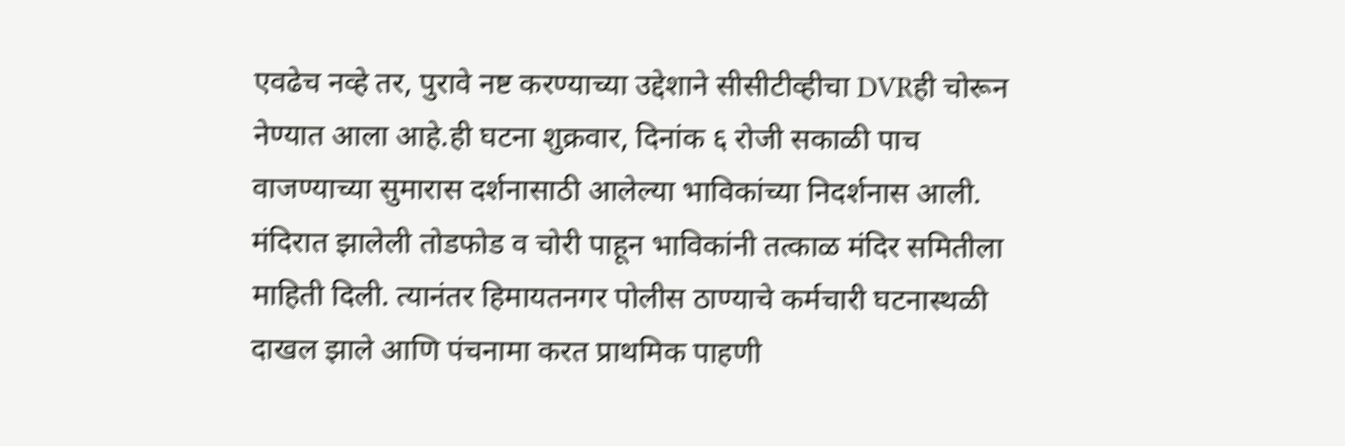एवढेच नव्हे तर, पुरावे नष्ट करण्याच्या उद्देशाने सीसीटीव्हीचा DVRही चोरून नेण्यात आला आहे.ही घटना शुक्रवार, दिनांक ६ रोजी सकाळी पाच वाजण्याच्या सुमारास दर्शनासाठी आलेल्या भाविकांच्या निदर्शनास आली.
मंदिरात झालेली तोडफोड व चोरी पाहून भाविकांनी तत्काळ मंदिर समितीला माहिती दिली. त्यानंतर हिमायतनगर पोलीस ठाण्याचे कर्मचारी घटनास्थळी दाखल झाले आणि पंचनामा करत प्राथमिक पाहणी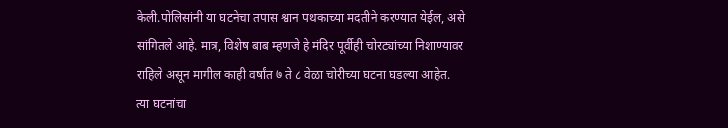केली.पोलिसांनी या घटनेचा तपास श्वान पथकाच्या मदतीने करण्यात येईल, असे सांगितले आहे. मात्र, विशेष बाब म्हणजे हे मंदिर पूर्वीही चोरट्यांच्या निशाण्यावर राहिले असून मागील काही वर्षांत ७ ते ८ वेळा चोरीच्या घटना घडल्या आहेत.
त्या घटनांचा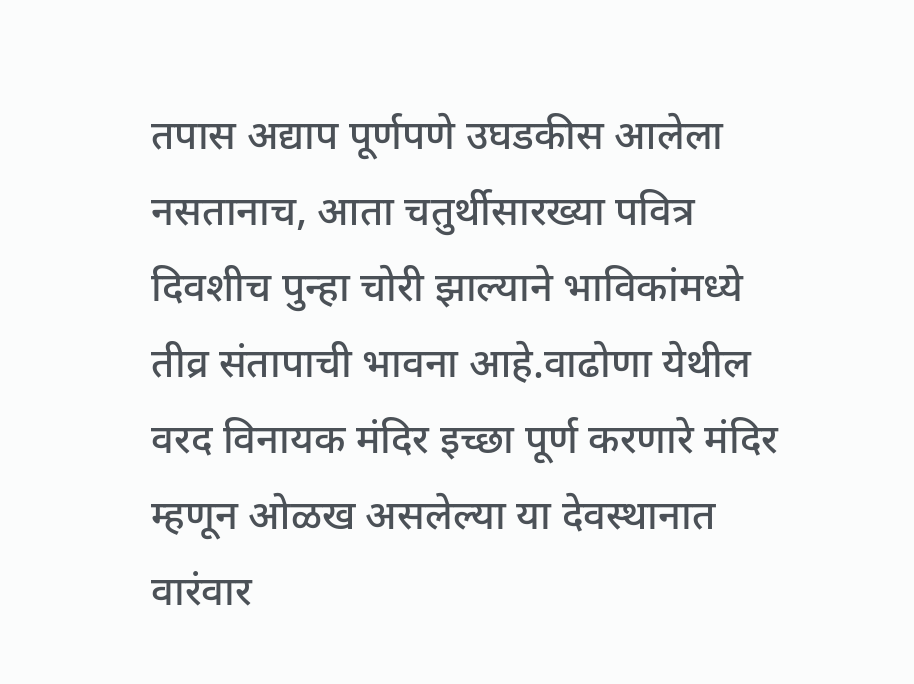तपास अद्याप पूर्णपणे उघडकीस आलेला नसतानाच, आता चतुर्थीसारख्या पवित्र दिवशीच पुन्हा चोरी झाल्याने भाविकांमध्ये तीव्र संतापाची भावना आहे.वाढोणा येथील वरद विनायक मंदिर इच्छा पूर्ण करणारे मंदिर म्हणून ओळख असलेल्या या देवस्थानात वारंवार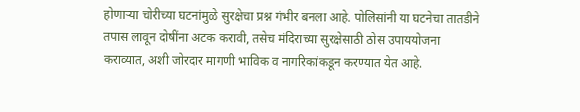होणाऱ्या चोरीच्या घटनांमुळे सुरक्षेचा प्रश्न गंभीर बनला आहे. पोलिसांनी या घटनेचा तातडीने तपास लावून दोषींना अटक करावी, तसेच मंदिराच्या सुरक्षेसाठी ठोस उपाययोजना कराव्यात, अशी जोरदार मागणी भाविक व नागरिकांकडून करण्यात येत आहे.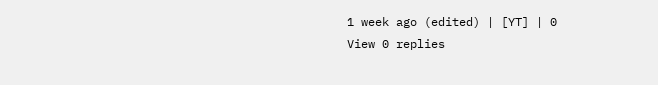1 week ago (edited) | [YT] | 0
View 0 replies